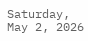Saturday, May 2, 2026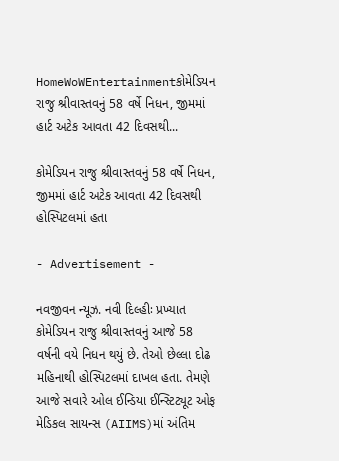HomeWoWEntertainmentકોમેડિયન રાજુ શ્રીવાસ્તવનું 58 વર્ષે નિધન, જીમમાં હાર્ટ અટેક આવતા 42 દિવસથી...

કોમેડિયન રાજુ શ્રીવાસ્તવનું 58 વર્ષે નિધન, જીમમાં હાર્ટ અટેક આવતા 42 દિવસથી હોસ્પિટલમાં હતા

- Advertisement -

નવજીવન ન્યૂઝ. નવી દિલ્હીઃ પ્રખ્યાત કોમેડિયન રાજુ શ્રીવાસ્તવનું આજે 58 વર્ષની વયે નિધન થયું છે. તેઓ છેલ્લા દોઢ મહિનાથી હોસ્પિટલમાં દાખલ હતા. તેમણે આજે સવારે ઓલ ઈન્ડિયા ઈન્સ્ટિટ્યૂટ ઓફ મેડિકલ સાયન્સ (AIIMS)માં અંતિમ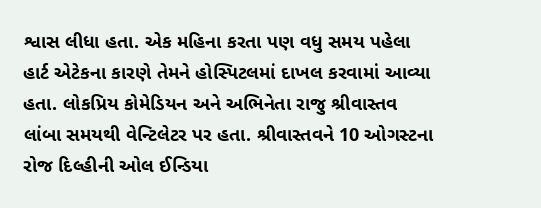શ્વાસ લીધા હતા. એક મહિના કરતા પણ વધુ સમય પહેલા હાર્ટ એટેકના કારણે તેમને હોસ્પિટલમાં દાખલ કરવામાં આવ્યા હતા. લોકપ્રિય કોમેડિયન અને અભિનેતા રાજુ શ્રીવાસ્તવ લાંબા સમયથી વેન્ટિલેટર પર હતા. શ્રીવાસ્તવને 10 ઓગસ્ટના રોજ દિલ્હીની ઓલ ઈન્ડિયા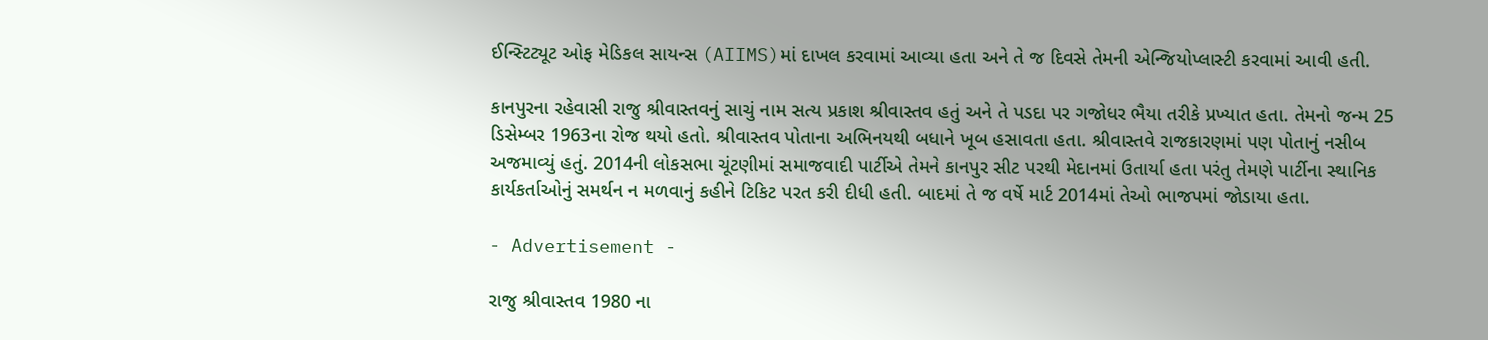ઈન્સ્ટિટ્યૂટ ઓફ મેડિકલ સાયન્સ (AIIMS)માં દાખલ કરવામાં આવ્યા હતા અને તે જ દિવસે તેમની એન્જિયોપ્લાસ્ટી કરવામાં આવી હતી.

કાનપુરના રહેવાસી રાજુ શ્રીવાસ્તવનું સાચું નામ સત્ય પ્રકાશ શ્રીવાસ્તવ હતું અને તે પડદા પર ગજોધર ભૈયા તરીકે પ્રખ્યાત હતા. તેમનો જન્મ 25 ડિસેમ્બર 1963ના રોજ થયો હતો. શ્રીવાસ્તવ પોતાના અભિનયથી બધાને ખૂબ હસાવતા હતા. શ્રીવાસ્તવે રાજકારણમાં પણ પોતાનું નસીબ અજમાવ્યું હતું. 2014ની લોકસભા ચૂંટણીમાં સમાજવાદી પાર્ટીએ તેમને કાનપુર સીટ પરથી મેદાનમાં ઉતાર્યા હતા પરંતુ તેમણે પાર્ટીના સ્થાનિક કાર્યકર્તાઓનું સમર્થન ન મળવાનું કહીને ટિકિટ પરત કરી દીધી હતી. બાદમાં તે જ વર્ષે માર્ટ 2014માં તેઓ ભાજપમાં જોડાયા હતા.

- Advertisement -

રાજુ શ્રીવાસ્તવ 1980 ના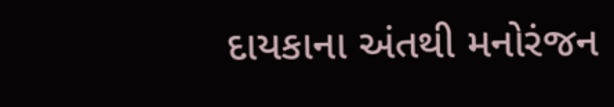દાયકાના અંતથી મનોરંજન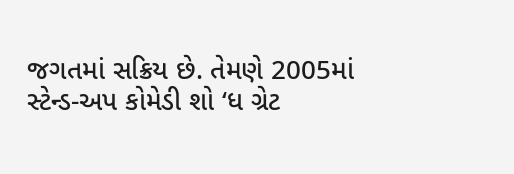જગતમાં સક્રિય છે. તેમણે 2005માં સ્ટેન્ડ-અપ કોમેડી શો ‘ધ ગ્રેટ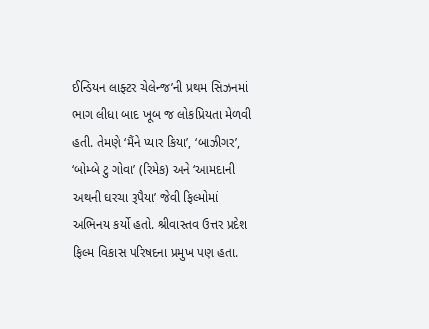ઈન્ડિયન લાફ્ટર ચેલેન્જ’ની પ્રથમ સિઝનમાં ભાગ લીધા બાદ ખૂબ જ લોકપ્રિયતા મેળવી હતી. તેમણે ‘મૈંને પ્યાર કિયા’, ‘બાઝીગર’, ‘બોમ્બે ટુ ગોવા’ (રિમેક) અને ‘આમદાની અથની ઘરચા રૂપૈયા’ જેવી ફિલ્મોમાં અભિનય કર્યો હતો. શ્રીવાસ્તવ ઉત્તર પ્રદેશ ફિલ્મ વિકાસ પરિષદના પ્રમુખ પણ હતા.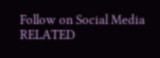Follow on Social Media
RELATED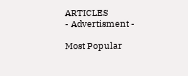ARTICLES
- Advertisment -

Most Popular